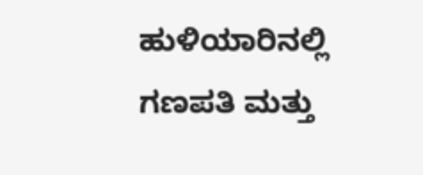ಹುಳಿಯಾರಿನಲ್ಲಿ ಗಣಪತಿ ಮತ್ತು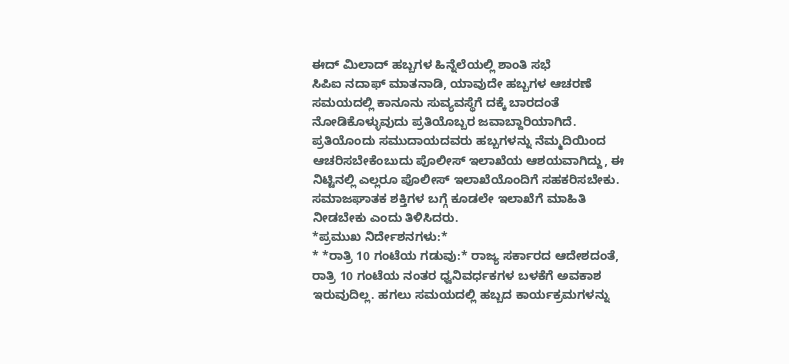ಈದ್ ಮಿಲಾದ್ ಹಬ್ಬಗಳ ಹಿನ್ನೆಲೆಯಲ್ಲಿ ಶಾಂತಿ ಸಭೆ
ಸಿಪಿಐ ನದಾಫ್ ಮಾತನಾಡಿ, ಯಾವುದೇ ಹಬ್ಬಗಳ ಆಚರಣೆ ಸಮಯದಲ್ಲಿ ಕಾನೂನು ಸುವ್ಯವಸ್ಥೆಗೆ ದಕ್ಕೆ ಬಾರದಂತೆ ನೋಡಿಕೊಳ್ಳುವುದು ಪ್ರತಿಯೊಬ್ಬರ ಜವಾಬ್ದಾರಿಯಾಗಿದೆ. ಪ್ರತಿಯೊಂದು ಸಮುದಾಯದವರು ಹಬ್ಬಗಳನ್ನು ನೆಮ್ಮದಿಯಿಂದ ಆಚರಿಸಬೇಕೆಂಬುದು ಪೊಲೀಸ್ ಇಲಾಖೆಯ ಆಶಯವಾಗಿದ್ದು, ಈ ನಿಟ್ಟಿನಲ್ಲಿ ಎಲ್ಲರೂ ಪೊಲೀಸ್ ಇಲಾಖೆಯೊಂದಿಗೆ ಸಹಕರಿಸಬೇಕು. ಸಮಾಜಘಾತಕ ಶಕ್ತಿಗಳ ಬಗ್ಗೆ ಕೂಡಲೇ ಇಲಾಖೆಗೆ ಮಾಹಿತಿ ನೀಡಬೇಕು ಎಂದು ತಿಳಿಸಿದರು.
*ಪ್ರಮುಖ ನಿರ್ದೇಶನಗಳು:*
* *ರಾತ್ರಿ 10 ಗಂಟೆಯ ಗಡುವು:* ರಾಜ್ಯ ಸರ್ಕಾರದ ಆದೇಶದಂತೆ, ರಾತ್ರಿ 10 ಗಂಟೆಯ ನಂತರ ಧ್ವನಿವರ್ಧಕಗಳ ಬಳಕೆಗೆ ಅವಕಾಶ ಇರುವುದಿಲ್ಲ. ಹಗಲು ಸಮಯದಲ್ಲಿ ಹಬ್ಬದ ಕಾರ್ಯಕ್ರಮಗಳನ್ನು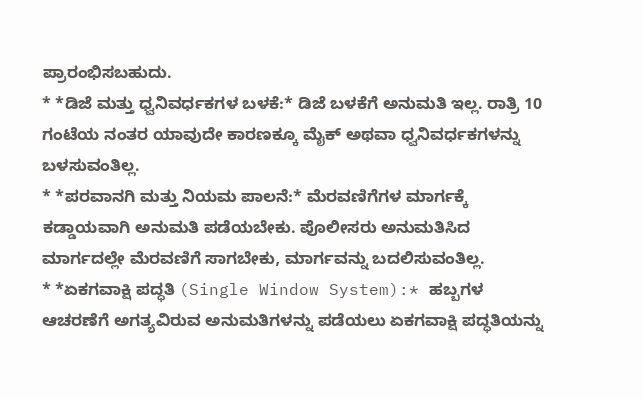ಪ್ರಾರಂಭಿಸಬಹುದು.
* *ಡಿಜೆ ಮತ್ತು ಧ್ವನಿವರ್ಧಕಗಳ ಬಳಕೆ:* ಡಿಜೆ ಬಳಕೆಗೆ ಅನುಮತಿ ಇಲ್ಲ. ರಾತ್ರಿ 10 ಗಂಟೆಯ ನಂತರ ಯಾವುದೇ ಕಾರಣಕ್ಕೂ ಮೈಕ್ ಅಥವಾ ಧ್ವನಿವರ್ಧಕಗಳನ್ನು ಬಳಸುವಂತಿಲ್ಲ.
* *ಪರವಾನಗಿ ಮತ್ತು ನಿಯಮ ಪಾಲನೆ:* ಮೆರವಣಿಗೆಗಳ ಮಾರ್ಗಕ್ಕೆ ಕಡ್ಡಾಯವಾಗಿ ಅನುಮತಿ ಪಡೆಯಬೇಕು. ಪೊಲೀಸರು ಅನುಮತಿಸಿದ ಮಾರ್ಗದಲ್ಲೇ ಮೆರವಣಿಗೆ ಸಾಗಬೇಕು, ಮಾರ್ಗವನ್ನು ಬದಲಿಸುವಂತಿಲ್ಲ.
* *ಏಕಗವಾಕ್ಷಿ ಪದ್ಧತಿ (Single Window System):* ಹಬ್ಬಗಳ ಆಚರಣೆಗೆ ಅಗತ್ಯವಿರುವ ಅನುಮತಿಗಳನ್ನು ಪಡೆಯಲು ಏಕಗವಾಕ್ಷಿ ಪದ್ಧತಿಯನ್ನು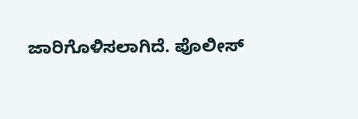ಜಾರಿಗೊಳಿಸಲಾಗಿದೆ. ಪೊಲೀಸ್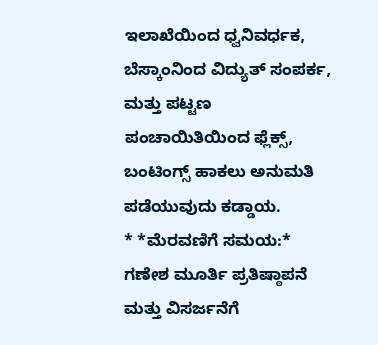ಇಲಾಖೆಯಿಂದ ಧ್ವನಿವರ್ಧಕ, ಬೆಸ್ಕಾಂನಿಂದ ವಿದ್ಯುತ್ ಸಂಪರ್ಕ, ಮತ್ತು ಪಟ್ಟಣ ಪಂಚಾಯಿತಿಯಿಂದ ಫ್ಲೆಕ್ಸ್, ಬಂಟಿಂಗ್ಸ್ ಹಾಕಲು ಅನುಮತಿ ಪಡೆಯುವುದು ಕಡ್ಡಾಯ.
* *ಮೆರವಣಿಗೆ ಸಮಯ:* ಗಣೇಶ ಮೂರ್ತಿ ಪ್ರತಿಷ್ಠಾಪನೆ ಮತ್ತು ವಿಸರ್ಜನೆಗೆ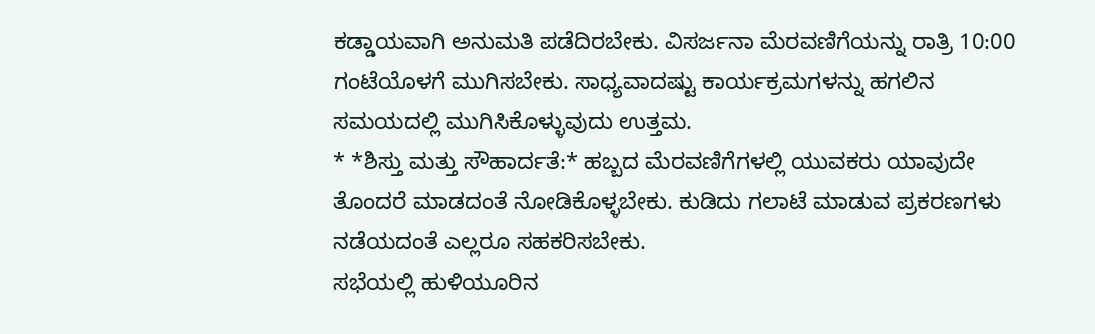ಕಡ್ಡಾಯವಾಗಿ ಅನುಮತಿ ಪಡೆದಿರಬೇಕು. ವಿಸರ್ಜನಾ ಮೆರವಣಿಗೆಯನ್ನು ರಾತ್ರಿ 10:00 ಗಂಟೆಯೊಳಗೆ ಮುಗಿಸಬೇಕು. ಸಾಧ್ಯವಾದಷ್ಟು ಕಾರ್ಯಕ್ರಮಗಳನ್ನು ಹಗಲಿನ ಸಮಯದಲ್ಲಿ ಮುಗಿಸಿಕೊಳ್ಳುವುದು ಉತ್ತಮ.
* *ಶಿಸ್ತು ಮತ್ತು ಸೌಹಾರ್ದತೆ:* ಹಬ್ಬದ ಮೆರವಣಿಗೆಗಳಲ್ಲಿ ಯುವಕರು ಯಾವುದೇ ತೊಂದರೆ ಮಾಡದಂತೆ ನೋಡಿಕೊಳ್ಳಬೇಕು. ಕುಡಿದು ಗಲಾಟೆ ಮಾಡುವ ಪ್ರಕರಣಗಳು ನಡೆಯದಂತೆ ಎಲ್ಲರೂ ಸಹಕರಿಸಬೇಕು.
ಸಭೆಯಲ್ಲಿ ಹುಳಿಯೂರಿನ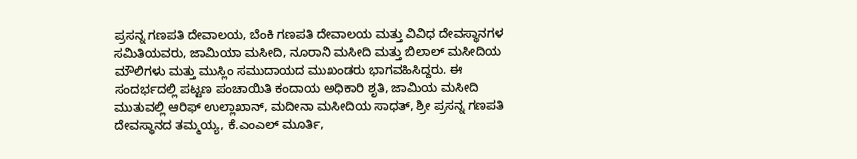ಪ್ರಸನ್ನ ಗಣಪತಿ ದೇವಾಲಯ, ಬೆಂಕಿ ಗಣಪತಿ ದೇವಾಲಯ ಮತ್ತು ವಿವಿಧ ದೇವಸ್ಥಾನಗಳ ಸಮಿತಿಯವರು, ಜಾಮಿಯಾ ಮಸೀದಿ, ನೂರಾನಿ ಮಸೀದಿ ಮತ್ತು ಬಿಲಾಲ್ ಮಸೀದಿಯ ಮೌಲಿಗಳು ಮತ್ತು ಮುಸ್ಲಿಂ ಸಮುದಾಯದ ಮುಖಂಡರು ಭಾಗವಹಿಸಿದ್ದರು. ಈ ಸಂದರ್ಭದಲ್ಲಿ ಪಟ್ಟಣ ಪಂಚಾಯಿತಿ ಕಂದಾಯ ಅಧಿಕಾರಿ ಶೃತಿ, ಜಾಮಿಯ ಮಸೀದಿ ಮುತುವಲ್ಲಿ ಆರಿಫ್ ಉಲ್ಲಾಖಾನ್, ಮದೀನಾ ಮಸೀದಿಯ ಸಾಧತ್, ಶ್ರೀ ಪ್ರಸನ್ನ ಗಣಪತಿ ದೇವಸ್ಥಾನದ ತಮ್ಮಯ್ಯ, ಕೆ.ಎಂಎಲ್ ಮೂರ್ತಿ,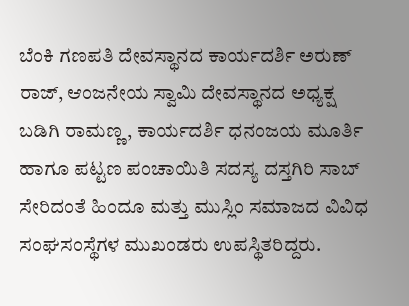ಬೆಂಕಿ ಗಣಪತಿ ದೇವಸ್ಥಾನದ ಕಾರ್ಯದರ್ಶಿ ಅರುಣ್ ರಾಜ್, ಆಂಜನೇಯ ಸ್ವಾಮಿ ದೇವಸ್ಥಾನದ ಅಧ್ಯಕ್ಷ ಬಡಿಗಿ ರಾಮಣ್ಣ, ಕಾರ್ಯದರ್ಶಿ ಧನಂಜಯ ಮೂರ್ತಿ ಹಾಗೂ ಪಟ್ಟಣ ಪಂಚಾಯಿತಿ ಸದಸ್ಯ ದಸ್ತಗಿರಿ ಸಾಬ್ ಸೇರಿದಂತೆ ಹಿಂದೂ ಮತ್ತು ಮುಸ್ಲಿಂ ಸಮಾಜದ ವಿವಿಧ ಸಂಘಸಂಸ್ಥೆಗಳ ಮುಖಂಡರು ಉಪಸ್ಥಿತರಿದ್ದರು.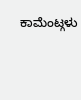ಕಾಮೆಂಟ್ಗಳು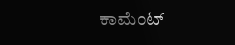ಕಾಮೆಂಟ್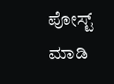ಪೋಸ್ಟ್ ಮಾಡಿ